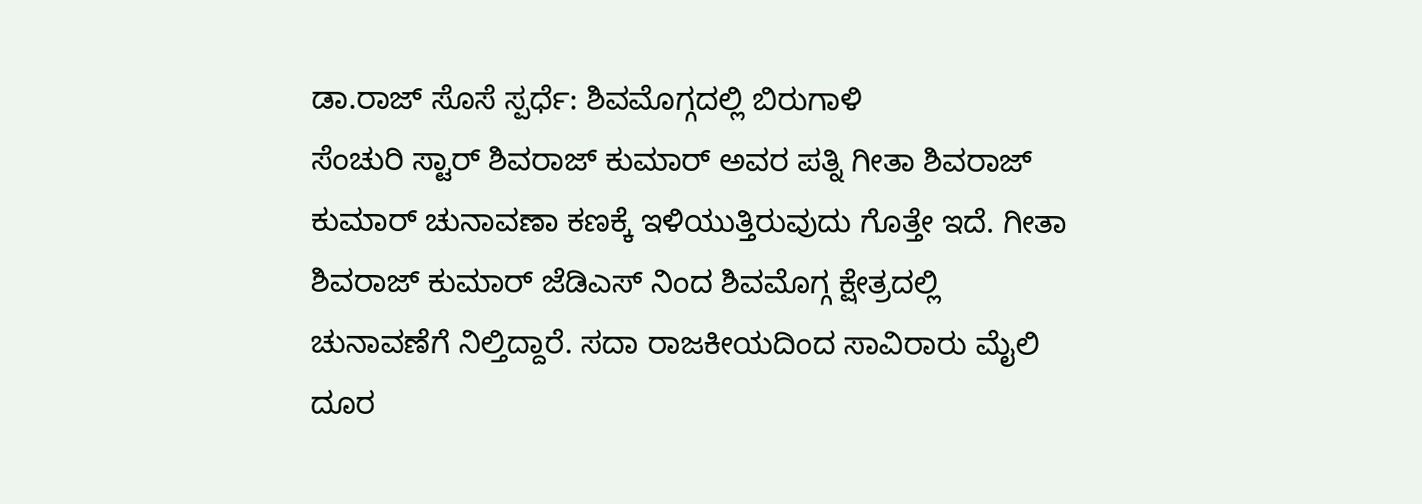ಡಾ.ರಾಜ್ ಸೊಸೆ ಸ್ಪರ್ಧೆ: ಶಿವಮೊಗ್ಗದಲ್ಲಿ ಬಿರುಗಾಳಿ
ಸೆಂಚುರಿ ಸ್ಟಾರ್ ಶಿವರಾಜ್ ಕುಮಾರ್ ಅವರ ಪತ್ನಿ ಗೀತಾ ಶಿವರಾಜ್ ಕುಮಾರ್ ಚುನಾವಣಾ ಕಣಕ್ಕೆ ಇಳಿಯುತ್ತಿರುವುದು ಗೊತ್ತೇ ಇದೆ. ಗೀತಾ ಶಿವರಾಜ್ ಕುಮಾರ್ ಜೆಡಿಎಸ್ ನಿಂದ ಶಿವಮೊಗ್ಗ ಕ್ಷೇತ್ರದಲ್ಲಿ ಚುನಾವಣೆಗೆ ನಿಲ್ತಿದ್ದಾರೆ. ಸದಾ ರಾಜಕೀಯದಿಂದ ಸಾವಿರಾರು ಮೈಲಿ ದೂರ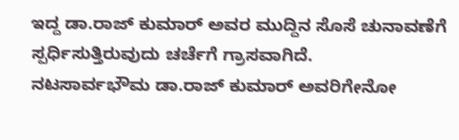ಇದ್ದ ಡಾ.ರಾಜ್ ಕುಮಾರ್ ಅವರ ಮುದ್ದಿನ ಸೊಸೆ ಚುನಾವಣೆಗೆ ಸ್ಪರ್ಧಿಸುತ್ತಿರುವುದು ಚರ್ಚೆಗೆ ಗ್ರಾಸವಾಗಿದೆ.
ನಟಸಾರ್ವಭೌಮ ಡಾ.ರಾಜ್ ಕುಮಾರ್ ಅವರಿಗೇನೋ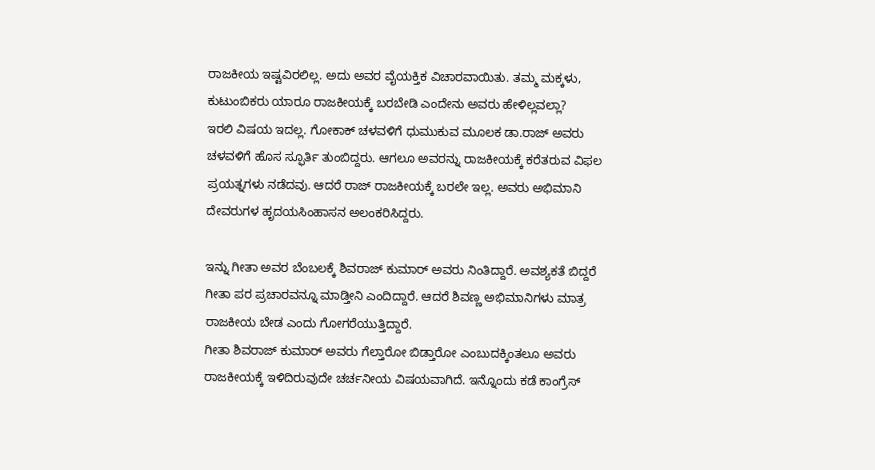ರಾಜಕೀಯ ಇಷ್ಟವಿರಲಿಲ್ಲ. ಅದು ಅವರ ವೈಯಕ್ತಿಕ ವಿಚಾರವಾಯಿತು. ತಮ್ಮ ಮಕ್ಕಳು, ಕುಟುಂಬಿಕರು ಯಾರೂ ರಾಜಕೀಯಕ್ಕೆ ಬರಬೇಡಿ ಎಂದೇನು ಅವರು ಹೇಳಿಲ್ಲವಲ್ಲಾ?
ಇರಲಿ ವಿಷಯ ಇದಲ್ಲ. ಗೋಕಾಕ್ ಚಳವಳಿಗೆ ಧುಮುಕುವ ಮೂಲಕ ಡಾ.ರಾಜ್ ಅವರು ಚಳವಳಿಗೆ ಹೊಸ ಸ್ಫೂರ್ತಿ ತುಂಬಿದ್ದರು. ಆಗಲೂ ಅವರನ್ನು ರಾಜಕೀಯಕ್ಕೆ ಕರೆತರುವ ವಿಫಲ ಪ್ರಯತ್ನಗಳು ನಡೆದವು. ಆದರೆ ರಾಜ್ ರಾಜಕೀಯಕ್ಕೆ ಬರಲೇ ಇಲ್ಲ. ಅವರು ಅಭಿಮಾನಿ ದೇವರುಗಳ ಹೃದಯಸಿಂಹಾಸನ ಅಲಂಕರಿಸಿದ್ದರು.

ಇನ್ನು ಗೀತಾ ಅವರ ಬೆಂಬಲಕ್ಕೆ ಶಿವರಾಜ್ ಕುಮಾರ್ ಅವರು ನಿಂತಿದ್ದಾರೆ. ಅವಶ್ಯಕತೆ ಬಿದ್ದರೆ ಗೀತಾ ಪರ ಪ್ರಚಾರವನ್ನೂ ಮಾಡ್ತೀನಿ ಎಂದಿದ್ದಾರೆ. ಆದರೆ ಶಿವಣ್ಣ ಅಭಿಮಾನಿಗಳು ಮಾತ್ರ ರಾಜಕೀಯ ಬೇಡ ಎಂದು ಗೋಗರೆಯುತ್ತಿದ್ದಾರೆ.
ಗೀತಾ ಶಿವರಾಜ್ ಕುಮಾರ್ ಅವರು ಗೆಲ್ತಾರೋ ಬಿಡ್ತಾರೋ ಎಂಬುದಕ್ಕಿಂತಲೂ ಅವರು ರಾಜಕೀಯಕ್ಕೆ ಇಳಿದಿರುವುದೇ ಚರ್ಚನೀಯ ವಿಷಯವಾಗಿದೆ. ಇನ್ನೊಂದು ಕಡೆ ಕಾಂಗ್ರೆಸ್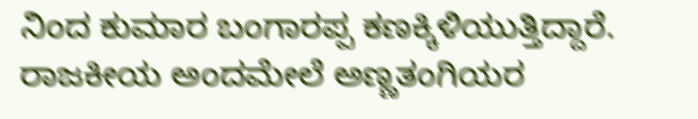ನಿಂದ ಕುಮಾರ ಬಂಗಾರಪ್ಪ ಕಣಕ್ಕಿಳಿಯುತ್ತಿದ್ದಾರೆ. ರಾಜಕೀಯ ಅಂದಮೇಲೆ ಅಣ್ಣತಂಗಿಯರ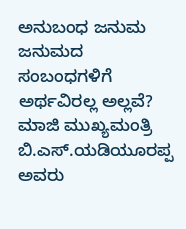ಅನುಬಂಧ ಜನುಮ ಜನುಮದ ಸಂಬಂಧಗಳಿಗೆ ಅರ್ಥವಿರಲ್ಲ ಅಲ್ಲವೆ?
ಮಾಜಿ ಮುಖ್ಯಮಂತ್ರಿ ಬಿ.ಎಸ್.ಯಡಿಯೂರಪ್ಪ ಅವರು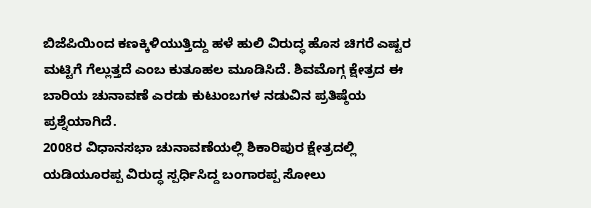ಬಿಜೆಪಿಯಿಂದ ಕಣಕ್ಕಿಳಿಯುತ್ತಿದ್ದು ಹಳೆ ಹುಲಿ ವಿರುದ್ಧ ಹೊಸ ಚಿಗರೆ ಎಷ್ಟರ ಮಟ್ಟಿಗೆ ಗೆಲ್ಲುತ್ತದೆ ಎಂಬ ಕುತೂಹಲ ಮೂಡಿಸಿದೆ. ಶಿವಮೊಗ್ಗ ಕ್ಷೇತ್ರದ ಈ ಬಾರಿಯ ಚುನಾವಣೆ ಎರಡು ಕುಟುಂಬಗಳ ನಡುವಿನ ಪ್ರತಿಷ್ಠೆಯ ಪ್ರಶ್ನೆಯಾಗಿದೆ.
2008ರ ವಿಧಾನಸಭಾ ಚುನಾವಣೆಯಲ್ಲಿ ಶಿಕಾರಿಪುರ ಕ್ಷೇತ್ರದಲ್ಲಿ ಯಡಿಯೂರಪ್ಪ ವಿರುದ್ಧ ಸ್ಪರ್ಧಿಸಿದ್ದ ಬಂಗಾರಪ್ಪ ಸೋಲು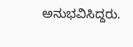ಅನುಭವಿಸಿದ್ದರು.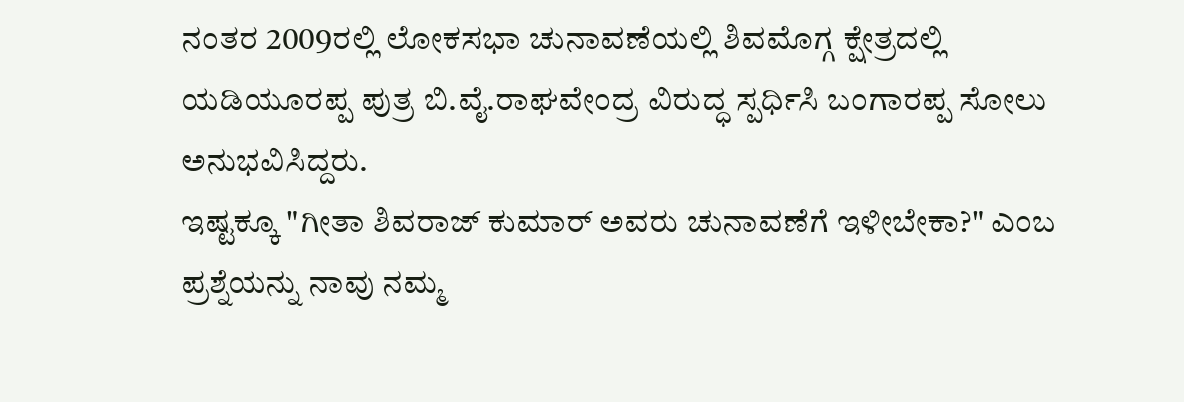ನಂತರ 2009ರಲ್ಲಿ ಲೋಕಸಭಾ ಚುನಾವಣೆಯಲ್ಲಿ ಶಿವಮೊಗ್ಗ ಕ್ಷೇತ್ರದಲ್ಲಿ ಯಡಿಯೂರಪ್ಪ ಪುತ್ರ ಬಿ.ವೈ.ರಾಘವೇಂದ್ರ ವಿರುದ್ಧ ಸ್ಪರ್ಧಿಸಿ ಬಂಗಾರಪ್ಪ ಸೋಲು ಅನುಭವಿಸಿದ್ದರು.
ಇಷ್ಟಕ್ಕೂ "ಗೀತಾ ಶಿವರಾಜ್ ಕುಮಾರ್ ಅವರು ಚುನಾವಣೆಗೆ ಇಳೀಬೇಕಾ?" ಎಂಬ ಪ್ರಶ್ನೆಯನ್ನು ನಾವು ನಮ್ಮ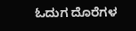ಓದುಗ ದೊರೆಗಳ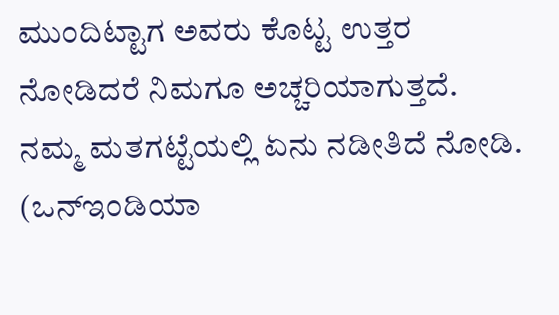ಮುಂದಿಟ್ಟಾಗ ಅವರು ಕೊಟ್ಟ ಉತ್ತರ ನೋಡಿದರೆ ನಿಮಗೂ ಅಚ್ಚರಿಯಾಗುತ್ತದೆ. ನಮ್ಮ ಮತಗಟ್ಟೆಯಲ್ಲಿ ಏನು ನಡೀತಿದೆ ನೋಡಿ. (ಒನ್ಇಂಡಿಯಾ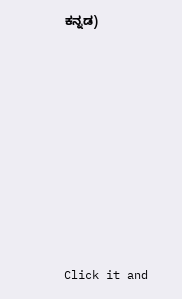ಕನ್ನಡ)












Click it and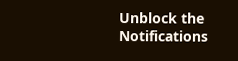Unblock the Notifications